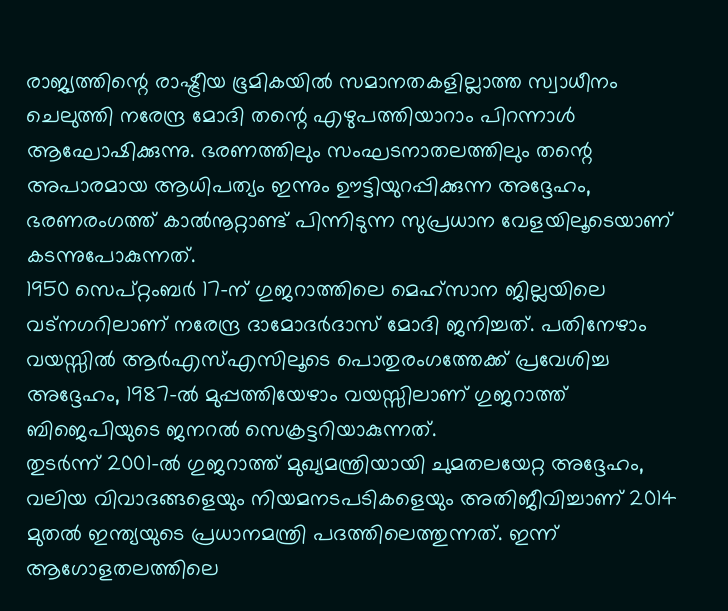രാജ്യത്തിന്റെ രാഷ്ട്രീയ ഭൂമികയിൽ സമാനതകളില്ലാത്ത സ്വാധീനം ചെലുത്തി നരേന്ദ്ര മോദി തന്റെ എഴുപത്തിയാറാം പിറന്നാൾ ആഘോഷിക്കുന്നു. ഭരണത്തിലും സംഘടനാതലത്തിലും തന്റെ അപാരമായ ആധിപത്യം ഇന്നും ഊട്ടിയുറപ്പിക്കുന്ന അദ്ദേഹം, ഭരണരംഗത്ത് കാൽനൂറ്റാണ്ട് പിന്നിടുന്ന സുപ്രധാന വേളയിലൂടെയാണ് കടന്നുപോകുന്നത്.
1950 സെപ്റ്റംബർ 17-ന് ഗുജറാത്തിലെ മെഹ്സാന ജില്ലയിലെ വട്നഗറിലാണ് നരേന്ദ്ര ദാമോദർദാസ് മോദി ജനിച്ചത്. പതിനേഴാം വയസ്സിൽ ആർഎസ്എസിലൂടെ പൊതുരംഗത്തേക്ക് പ്രവേശിച്ച അദ്ദേഹം, 1987-ൽ മുപ്പത്തിയേഴാം വയസ്സിലാണ് ഗുജറാത്ത് ബിജെപിയുടെ ജനറൽ സെക്രട്ടറിയാകുന്നത്.
തുടർന്ന് 2001-ൽ ഗുജറാത്ത് മുഖ്യമന്ത്രിയായി ചുമതലയേറ്റ അദ്ദേഹം, വലിയ വിവാദങ്ങളെയും നിയമനടപടികളെയും അതിജീവിച്ചാണ് 2014 മുതൽ ഇന്ത്യയുടെ പ്രധാനമന്ത്രി പദത്തിലെത്തുന്നത്. ഇന്ന് ആഗോളതലത്തിലെ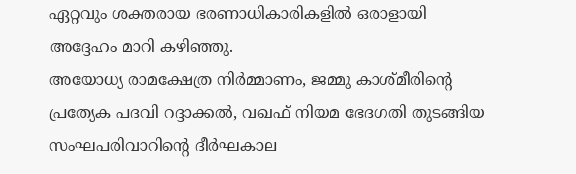ഏറ്റവും ശക്തരായ ഭരണാധികാരികളിൽ ഒരാളായി അദ്ദേഹം മാറി കഴിഞ്ഞു.
അയോധ്യ രാമക്ഷേത്ര നിർമ്മാണം, ജമ്മു കാശ്മീരിന്റെ പ്രത്യേക പദവി റദ്ദാക്കൽ, വഖഫ് നിയമ ഭേദഗതി തുടങ്ങിയ സംഘപരിവാറിന്റെ ദീർഘകാല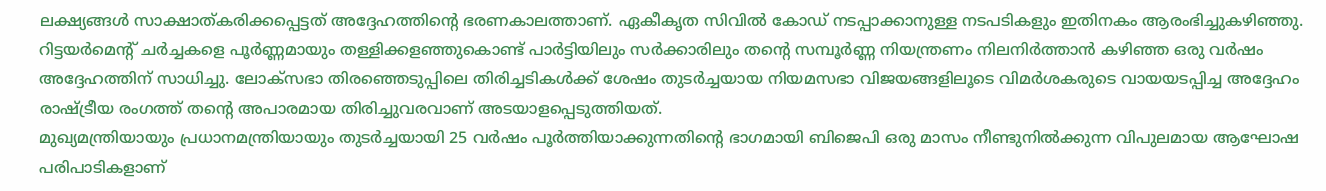ലക്ഷ്യങ്ങൾ സാക്ഷാത്കരിക്കപ്പെട്ടത് അദ്ദേഹത്തിന്റെ ഭരണകാലത്താണ്. ഏകീകൃത സിവിൽ കോഡ് നടപ്പാക്കാനുള്ള നടപടികളും ഇതിനകം ആരംഭിച്ചുകഴിഞ്ഞു.
റിട്ടയർമെന്റ് ചർച്ചകളെ പൂർണ്ണമായും തള്ളിക്കളഞ്ഞുകൊണ്ട് പാർട്ടിയിലും സർക്കാരിലും തന്റെ സമ്പൂർണ്ണ നിയന്ത്രണം നിലനിർത്താൻ കഴിഞ്ഞ ഒരു വർഷം അദ്ദേഹത്തിന് സാധിച്ചു. ലോക്സഭാ തിരഞ്ഞെടുപ്പിലെ തിരിച്ചടികൾക്ക് ശേഷം തുടർച്ചയായ നിയമസഭാ വിജയങ്ങളിലൂടെ വിമർശകരുടെ വായയടപ്പിച്ച അദ്ദേഹം രാഷ്ട്രീയ രംഗത്ത് തന്റെ അപാരമായ തിരിച്ചുവരവാണ് അടയാളപ്പെടുത്തിയത്.
മുഖ്യമന്ത്രിയായും പ്രധാനമന്ത്രിയായും തുടർച്ചയായി 25 വർഷം പൂർത്തിയാക്കുന്നതിന്റെ ഭാഗമായി ബിജെപി ഒരു മാസം നീണ്ടുനിൽക്കുന്ന വിപുലമായ ആഘോഷ പരിപാടികളാണ്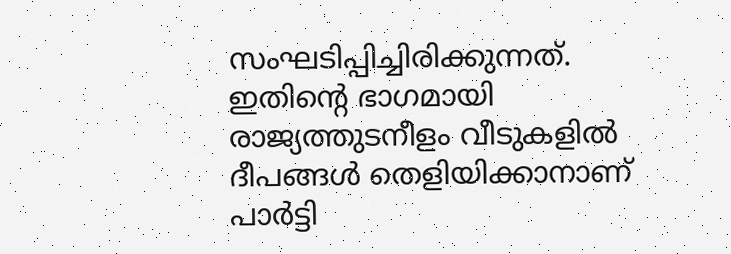സംഘടിപ്പിച്ചിരിക്കുന്നത്. ഇതിന്റെ ഭാഗമായി രാജ്യത്തുടനീളം വീടുകളിൽ ദീപങ്ങൾ തെളിയിക്കാനാണ് പാർട്ടി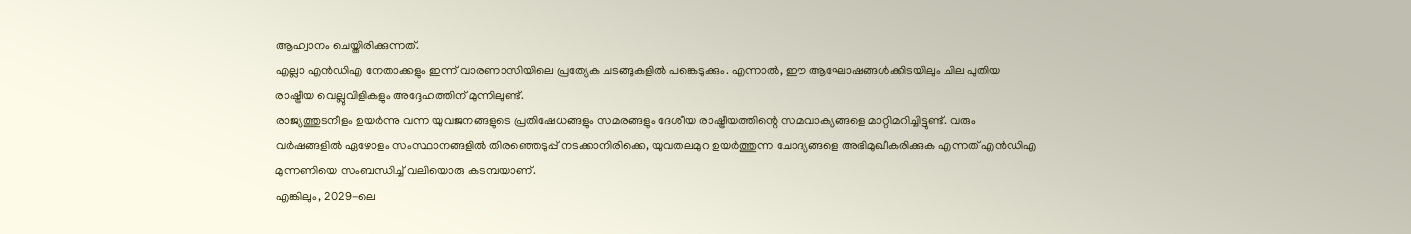ആഹ്വാനം ചെയ്തിരിക്കുന്നത്.
എല്ലാ എൻഡിഎ നേതാക്കളും ഇന്ന് വാരണാസിയിലെ പ്രത്യേക ചടങ്ങുകളിൽ പങ്കെടുക്കും. എന്നാൽ, ഈ ആഘോഷങ്ങൾക്കിടയിലും ചില പുതിയ രാഷ്ട്രീയ വെല്ലുവിളികളും അദ്ദേഹത്തിന് മുന്നിലുണ്ട്.
രാജ്യത്തുടനീളം ഉയർന്നു വന്ന യുവജനങ്ങളുടെ പ്രതിഷേധങ്ങളും സമരങ്ങളും ദേശീയ രാഷ്ട്രീയത്തിന്റെ സമവാക്യങ്ങളെ മാറ്റിമറിച്ചിട്ടുണ്ട്. വരും വർഷങ്ങളിൽ ഏഴോളം സംസ്ഥാനങ്ങളിൽ തിരഞ്ഞെടുപ്പ് നടക്കാനിരിക്കെ, യുവതലമുറ ഉയർത്തുന്ന ചോദ്യങ്ങളെ അഭിമുഖീകരിക്കുക എന്നത് എൻഡിഎ മുന്നണിയെ സംബന്ധിച്ച് വലിയൊരു കടമ്പയാണ്.
എങ്കിലും, 2029-ലെ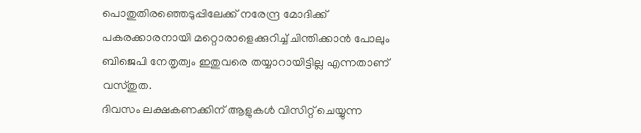പൊതുതിരഞ്ഞെടുപ്പിലേക്ക് നരേന്ദ്ര മോദിക്ക് പകരക്കാരനായി മറ്റൊരാളെക്കുറിച്ച് ചിന്തിക്കാൻ പോലും ബിജെപി നേതൃത്വം ഇതുവരെ തയ്യാറായിട്ടില്ല എന്നതാണ് വസ്തുത.
ദിവസം ലക്ഷകണക്കിന് ആളുകൾ വിസിറ്റ് ചെയ്യുന്ന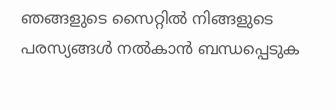ഞങ്ങളുടെ സൈറ്റിൽ നിങ്ങളുടെ പരസ്യങ്ങൾ നൽകാൻ ബന്ധപ്പെടുക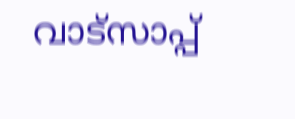വാട്സാപ്പ്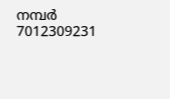നമ്പർ 7012309231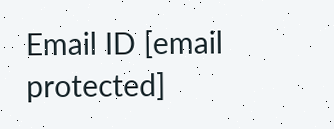Email ID [email protected]